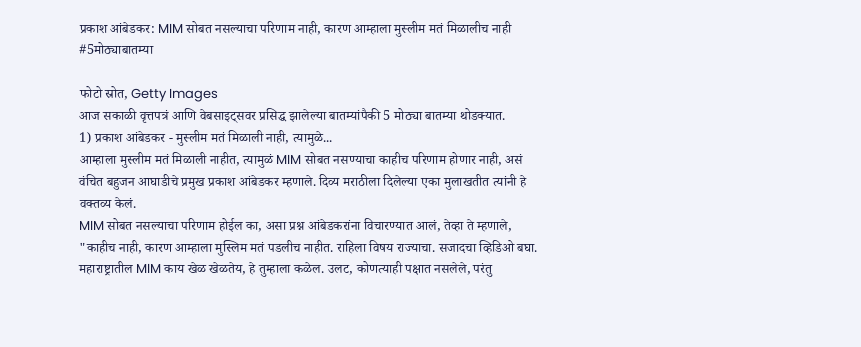प्रकाश आंबेडकर: MIM सोबत नसल्याचा परिणाम नाही, कारण आम्हाला मुस्लीम मतं मिळालीच नाही #5मोठ्याबातम्या

फोटो स्रोत, Getty Images
आज सकाळी वृत्तपत्रं आणि वेबसाइट्सवर प्रसिद्ध झालेल्या बातम्यांपैकी 5 मोठ्या बातम्या थोडक्यात.
1) प्रकाश आंबेडकर - मुस्लीम मतं मिळाली नाही, त्यामुळे...
आम्हाला मुस्लीम मतं मिळाली नाहीत, त्यामुळं MIM सोबत नसण्याचा काहीच परिणाम होणार नाही, असं वंचित बहुजन आघाडीचे प्रमुख प्रकाश आंबेडकर म्हणाले. दिव्य मराठीला दिलेल्या एका मुलाखतीत त्यांनी हे वक्तव्य केलं.
MIM सोबत नसल्याचा परिणाम होईल का, असा प्रश्न आंबेडकरांना विचारण्यात आलं, तेव्हा ते म्हणाले, "काहीच नाही, कारण आम्हाला मुस्लिम मतं पडलीच नाहीत. राहिला विषय राज्याचा. सजादचा व्हिडिओ बघा. महाराष्ट्रातील MIM काय खेळ खेळतेय, हे तुम्हाला कळेल. उलट, कोणत्याही पक्षात नसलेले, परंतु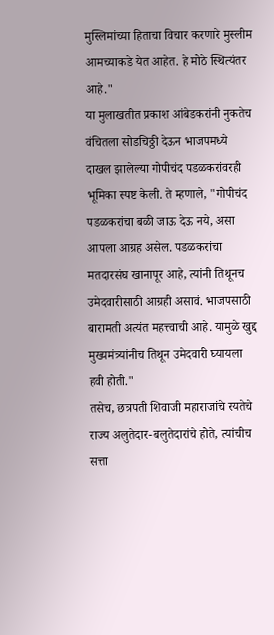मुस्लिमांच्या हिताचा विचार करणारे मुस्लीम आमच्याकडे येत आहेत. हे मोठे स्थित्यंतर आहे."
या मुलाखतीत प्रकाश आंबेडकरांनी नुकतेच वंचितला सोडचिठ्ठी देऊन भाजपमध्ये दाखल झालेल्या गोपीचंद पडळकरांवरही भूमिका स्पष्ट केली. ते म्हणाले, "गोपीचंद पडळकरांचा बळी जाऊ देऊ नये, असा आपला आग्रह असेल. पडळकरांचा मतदारसंघ खानापूर आहे, त्यांनी तिथूनच उमेदवारीसाठी आग्रही असावं. भाजपसाठी बारामती अत्यंत महत्त्वाची आहे. यामुळे खुद्द मुख्यमंत्र्यांनीच तिथून उमेदवारी घ्यायला हवी होती."
तसेच, छत्रपती शिवाजी महाराजांचे रयतेचे राज्य अलुतेदार-बलुतेदारांचे होते, त्यांचीच सत्ता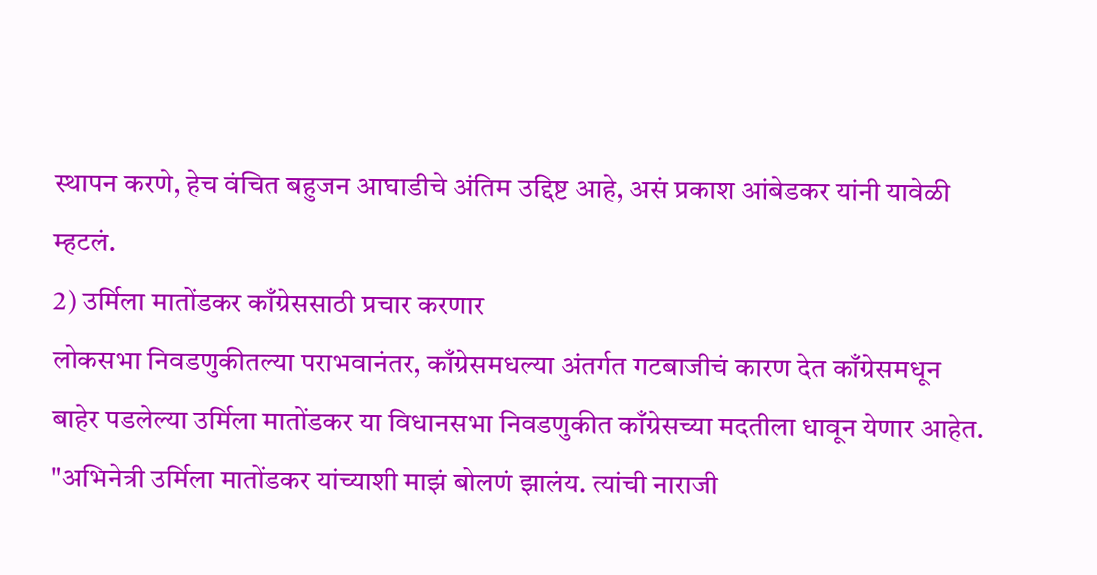स्थापन करणे, हेच वंचित बहुजन आघाडीचे अंतिम उद्दिष्ट आहे, असं प्रकाश आंबेडकर यांनी यावेळी म्हटलं.
2) उर्मिला मातोंडकर काँग्रेससाठी प्रचार करणार
लोकसभा निवडणुकीतल्या पराभवानंतर, काँग्रेसमधल्या अंतर्गत गटबाजीचं कारण देत काँग्रेसमधून बाहेर पडलेल्या उर्मिला मातोंडकर या विधानसभा निवडणुकीत काँग्रेसच्या मदतीला धावून येणार आहेत.
"अभिनेत्री उर्मिला मातोंडकर यांच्याशी माझं बोलणं झालंय. त्यांची नाराजी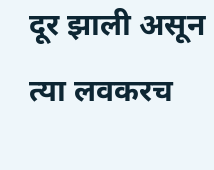दूर झाली असून त्या लवकरच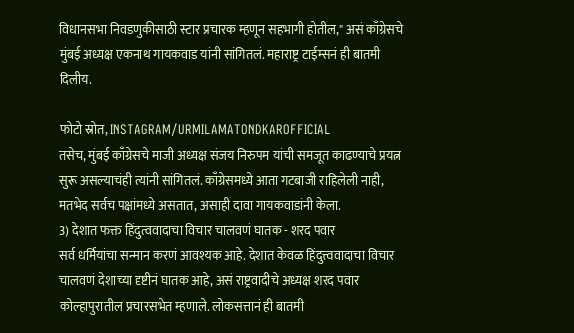विधानसभा निवडणुकीसाठी स्टार प्रचारक म्हणून सहभागी होतील," असं काँग्रेसचे मुंबई अध्यक्ष एकनाथ गायकवाड यांनी सांगितलं. महाराष्ट्र टाईम्सनं ही बातमी दिलीय.

फोटो स्रोत, INSTAGRAM/URMILAMATONDKAROFFICIAL
तसेच, मुंबई काँग्रेसचे माजी अध्यक्ष संजय निरुपम यांची समजूत काढण्याचे प्रयत्न सुरू असल्याचंही त्यांनी सांगितलं. काँग्रेसमध्ये आता गटबाजी राहिलेली नाही, मतभेद सर्वच पक्षांमध्ये असतात, असाही दावा गायकवाडांनी केला.
3) देशात फक्त हिंदुत्ववादाचा विचार चालवणं घातक - शरद पवार
सर्व धर्मियांचा सन्मान करणं आवश्यक आहे. देशात केवळ हिंदुत्त्ववादाचा विचार चालवणं देशाच्या दृष्टीनं घातक आहे, असं राष्ट्रवादीचे अध्यक्ष शरद पवार कोल्हापुरातील प्रचारसभेत म्हणाले. लोकसत्तानं ही बातमी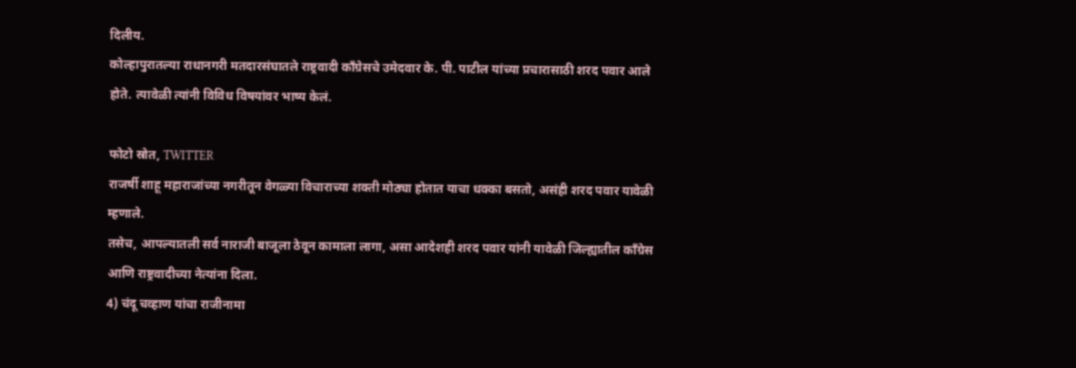दिलीय.
कोल्हापुरातल्या राधानगरी मतदारसंघातले राष्ट्रवादी काँग्रेसचे उमेदवार के. पी. पाटील यांच्या प्रचारासाठी शरद पवार आले होते. त्यावेळी त्यांनी विविध विषयांवर भाष्य केलं.

फोटो स्रोत, TWITTER
राजर्षी शाहू महाराजांच्या नगरीतून वेगळ्या विचाराच्या शक्ती मोठ्या होतात याचा धक्का बसतो, असंही शरद पवार यावेळी म्हणाले.
तसेच, आपल्यातली सर्व नाराजी बाजूला ठेवून कामाला लागा, असा आदेशही शरद पवार यांनी यावेळी जिल्ह्यातील काँग्रेस आणि राष्ट्रवादीच्या नेत्यांना दिला.
4) चंदू चव्हाण यांचा राजीनामा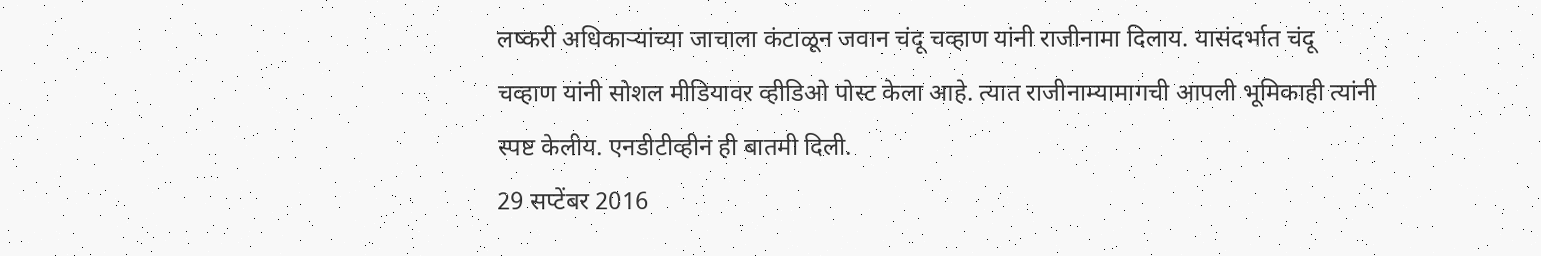लष्करी अधिकाऱ्यांच्या जाचाला कंटाळून जवान चंदू चव्हाण यांनी राजीनामा दिलाय. यासंदर्भात चंदू चव्हाण यांनी सोशल मीडियावर व्हीडिओ पोस्ट केला आहे. त्यात राजीनाम्यामागची आपली भूमिकाही त्यांनी स्पष्ट केलीय. एनडीटीव्हीनं ही बातमी दिली.
29 सप्टेंबर 2016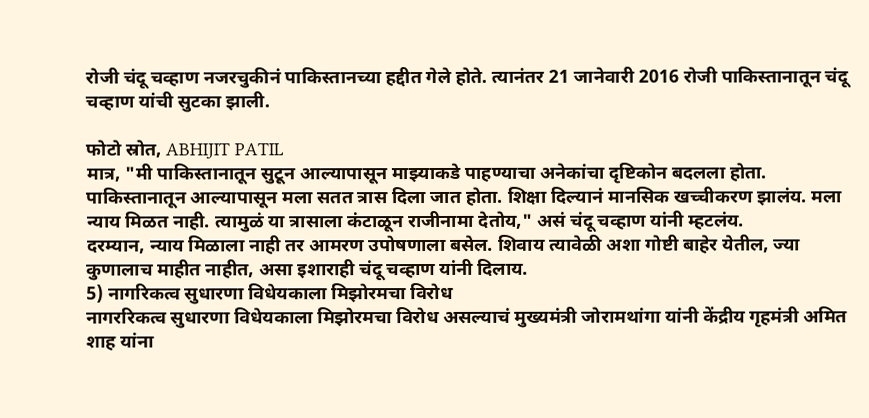रोजी चंदू चव्हाण नजरचुकीनं पाकिस्तानच्या हद्दीत गेले होते. त्यानंतर 21 जानेवारी 2016 रोजी पाकिस्तानातून चंदू चव्हाण यांची सुटका झाली.

फोटो स्रोत, ABHIJIT PATIL
मात्र, "मी पाकिस्तानातून सुटून आल्यापासून माझ्याकडे पाहण्याचा अनेकांचा दृष्टिकोन बदलला होता. पाकिस्तानातून आल्यापासून मला सतत त्रास दिला जात होता. शिक्षा दिल्यानं मानसिक खच्चीकरण झालंय. मला न्याय मिळत नाही. त्यामुळं या त्रासाला कंटाळून राजीनामा देतोय," असं चंदू चव्हाण यांनी म्हटलंय.
दरम्यान, न्याय मिळाला नाही तर आमरण उपोषणाला बसेल. शिवाय त्यावेळी अशा गोष्टी बाहेर येतील, ज्या कुणालाच माहीत नाहीत, असा इशाराही चंदू चव्हाण यांनी दिलाय.
5) नागरिकत्व सुधारणा विधेयकाला मिझोरमचा विरोध
नागररिकत्व सुधारणा विधेयकाला मिझोरमचा विरोध असल्याचं मुख्यमंत्री जोरामथांगा यांनी केंद्रीय गृहमंत्री अमित शाह यांना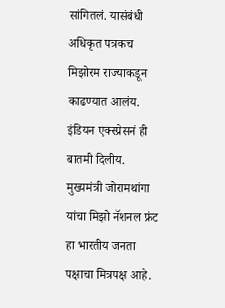सांगितलं. यासंबंधी अधिकृत पत्रकच मिझोरम राज्याकडून काढण्यात आलंय. इंडियन एक्स्प्रेसनं ही बातमी दिलीय.
मुख्यमंत्री जोरामथांगा यांचा मिझो नॅशनल फ्रंट हा भारतीय जनता पक्षाचा मित्रपक्ष आहे.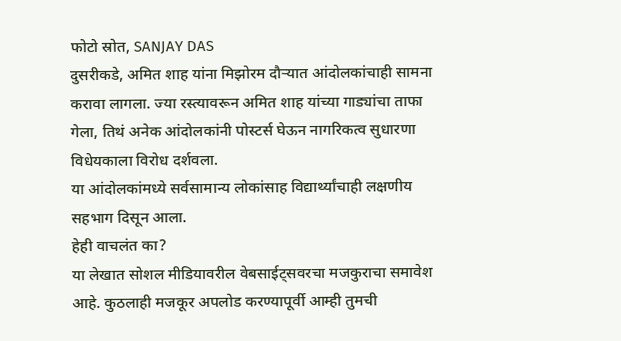फोटो स्रोत, SANJAY DAS
दुसरीकडे, अमित शाह यांना मिझोरम दौऱ्यात आंदोलकांचाही सामना करावा लागला. ज्या रस्त्यावरून अमित शाह यांच्या गाड्यांचा ताफा गेला, तिथं अनेक आंदोलकांनी पोस्टर्स घेऊन नागरिकत्व सुधारणा विधेयकाला विरोध दर्शवला.
या आंदोलकांमध्ये सर्वसामान्य लोकांसाह विद्यार्थ्यांचाही लक्षणीय सहभाग दिसून आला.
हेही वाचलंत का?
या लेखात सोशल मीडियावरील वेबसाईट्सवरचा मजकुराचा समावेश आहे. कुठलाही मजकूर अपलोड करण्यापूर्वी आम्ही तुमची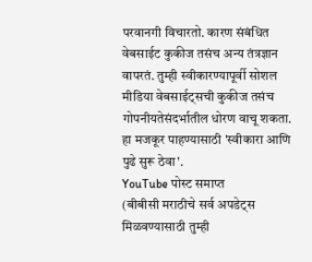परवानगी विचारतो. कारण संबंधित वेबसाईट कुकीज तसंच अन्य तंत्रज्ञान वापरतं. तुम्ही स्वीकारण्यापूर्वी सोशल मीडिया वेबसाईट्सची कुकीज तसंच गोपनीयतेसंदर्भातील धोरण वाचू शकता. हा मजकूर पाहण्यासाठी 'स्वीकारा आणि पुढे सुरू ठेवा'.
YouTube पोस्ट समाप्त
(बीबीसी मराठीचे सर्व अपडेट्स मिळवण्यासाठी तुम्ही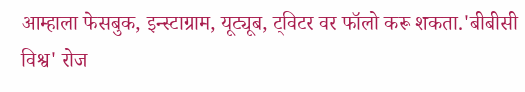आम्हाला फेसबुक, इन्स्टाग्राम, यूट्यूब, ट्विटर वर फॉलो करू शकता.'बीबीसी विश्व' रोज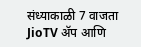संध्याकाळी 7 वाजता JioTV ॲप आणि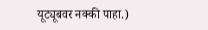यूट्यूबवर नक्की पाहा.)